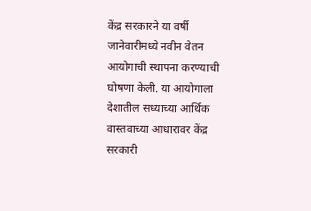केंद्र सरकारने या वर्षी जानेवारीमध्ये नवीन वेतन आयोगाची स्थापना करण्याची घोषणा केली. या आयोगाला देशातील सध्याच्या आर्थिक वास्तवाच्या आधारावर केंद्र सरकारी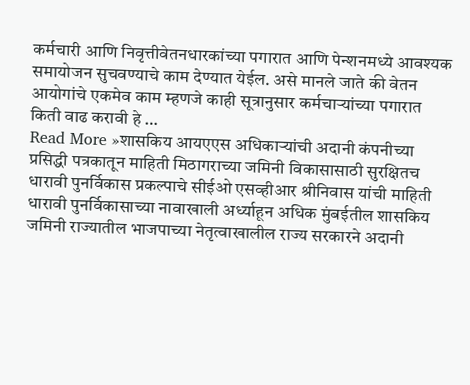कर्मचारी आणि निवृत्तीवेतनधारकांच्या पगारात आणि पेन्शनमध्ये आवश्यक समायोजन सुचवण्याचे काम देण्यात येईल. असे मानले जाते की वेतन आयोगांचे एकमेव काम म्हणजे काही सूत्रानुसार कर्मचाऱ्यांच्या पगारात किती वाढ करावी हे …
Read More »शासकिय आयएएस अधिकाऱ्यांची अदानी कंपनीच्या प्रसिद्धी पत्रकातून माहिती मिठागराच्या जमिनी विकासासाठी सुरक्षितच धारावी पुनर्विकास प्रकल्पाचे सीईओ एसव्हीआर श्रीनिवास यांची माहिती
धारावी पुनर्विकासाच्या नावाखाली अर्ध्याहून अधिक मुंबईतील शासकिय जमिनी राज्यातील भाजपाच्या नेतृत्वाखालील राज्य सरकारने अदानी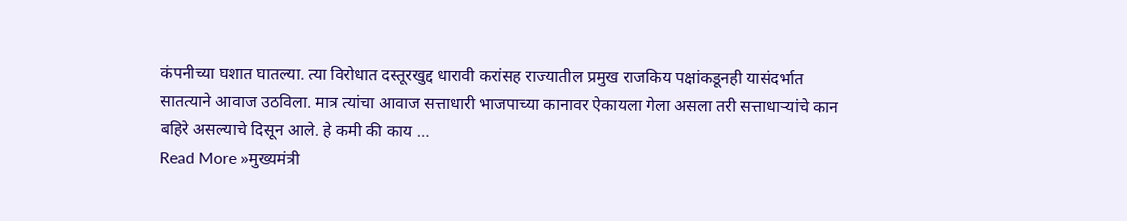कंपनीच्या घशात घातल्या. त्या विरोधात दस्तूरखुद्द धारावी करांसह राज्यातील प्रमुख राजकिय पक्षांकडूनही यासंदर्भात सातत्याने आवाज उठविला. मात्र त्यांचा आवाज सत्ताधारी भाजपाच्या कानावर ऐकायला गेला असला तरी सत्ताधाऱ्यांचे कान बहिरे असल्याचे दिसून आले. हे कमी की काय …
Read More »मुख्यमंत्री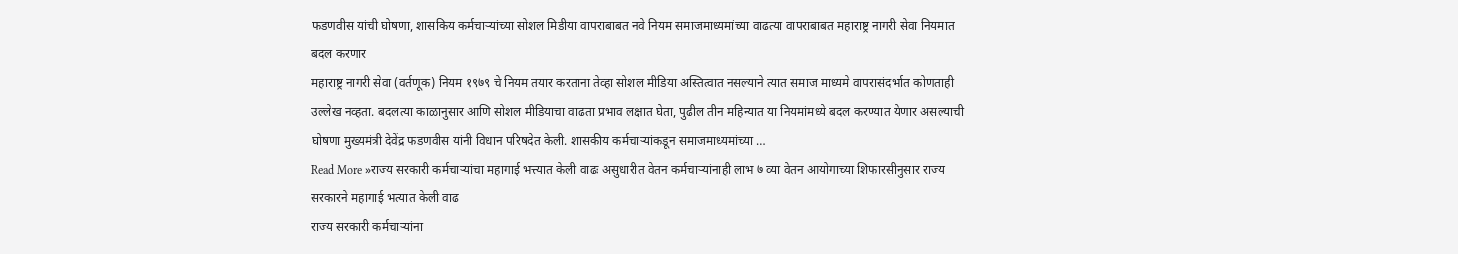फडणवीस यांची घोषणा, शासकिय कर्मचाऱ्यांच्या सोशल मिडीया वापराबाबत नवे नियम समाजमाध्यमांच्या वाढत्या वापराबाबत महाराष्ट्र नागरी सेवा नियमात बदल करणार
महाराष्ट्र नागरी सेवा (वर्तणूक) नियम १९७९ चे नियम तयार करताना तेव्हा सोशल मीडिया अस्तित्वात नसल्याने त्यात समाज माध्यमे वापरासंदर्भात कोणताही उल्लेख नव्हता. बदलत्या काळानुसार आणि सोशल मीडियाचा वाढता प्रभाव लक्षात घेता, पुढील तीन महिन्यात या नियमांमध्ये बदल करण्यात येणार असल्याची घोषणा मुख्यमंत्री देवेंद्र फडणवीस यांनी विधान परिषदेत केली. शासकीय कर्मचाऱ्यांकडून समाजमाध्यमांच्या …
Read More »राज्य सरकारी कर्मचाऱ्यांचा महागाई भत्त्यात केली वाढः असुधारीत वेतन कर्मचाऱ्यांनाही लाभ ७ व्या वेतन आयोगाच्या शिफारसीनुसार राज्य सरकारने महागाई भत्यात केली वाढ
राज्य सरकारी कर्मचाऱ्यांना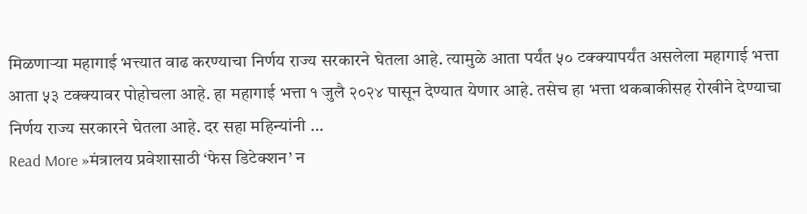मिळणाऱ्या महागाई भत्त्यात वाढ करण्याचा निर्णय राज्य सरकारने घेतला आहे. त्यामुळे आता पर्यंत ५० टक्क्यापर्यंत असलेला महागाई भत्ता आता ५३ टक्क्यावर पोहोचला आहे. हा महागाई भत्ता १ जुलै २०२४ पासून देण्यात येणार आहे. तसेच हा भत्ता थकबाकीसह रोखीने देण्याचा निर्णय राज्य सरकारने घेतला आहे. दर सहा महिन्यांनी …
Read More »मंत्रालय प्रवेशासाठी ‘फेस डिटेक्शन’ न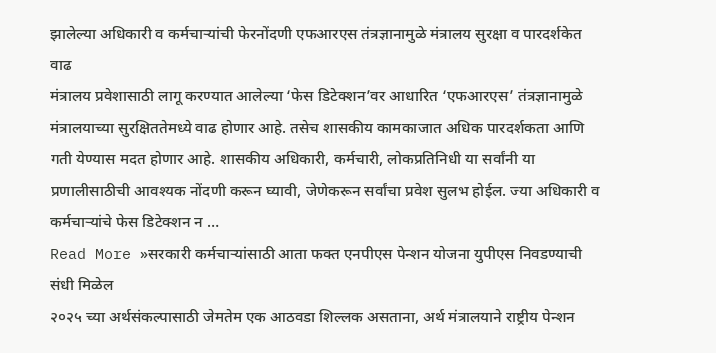झालेल्या अधिकारी व कर्मचाऱ्यांची फेरनोंदणी एफआरएस तंत्रज्ञानामुळे मंत्रालय सुरक्षा व पारदर्शकेत वाढ
मंत्रालय प्रवेशासाठी लागू करण्यात आलेल्या ‘फेस डिटेक्शन’वर आधारित ‘एफआरएस’ तंत्रज्ञानामुळे मंत्रालयाच्या सुरक्षिततेमध्ये वाढ होणार आहे. तसेच शासकीय कामकाजात अधिक पारदर्शकता आणि गती येण्यास मदत होणार आहे. शासकीय अधिकारी, कर्मचारी, लोकप्रतिनिधी या सर्वांनी या प्रणालीसाठीची आवश्यक नोंदणी करून घ्यावी, जेणेकरून सर्वांचा प्रवेश सुलभ होईल. ज्या अधिकारी व कर्मचाऱ्यांचे फेस डिटेक्शन न …
Read More »सरकारी कर्मचाऱ्यांसाठी आता फक्त एनपीएस पेन्शन योजना युपीएस निवडण्याची संधी मिळेल
२०२५ च्या अर्थसंकल्पासाठी जेमतेम एक आठवडा शिल्लक असताना, अर्थ मंत्रालयाने राष्ट्रीय पेन्शन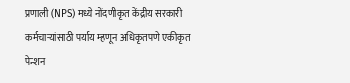प्रणाली (NPS) मध्ये नोंदणीकृत केंद्रीय सरकारी कर्मचाऱ्यांसाठी पर्याय म्हणून अधिकृतपणे एकीकृत पेन्शन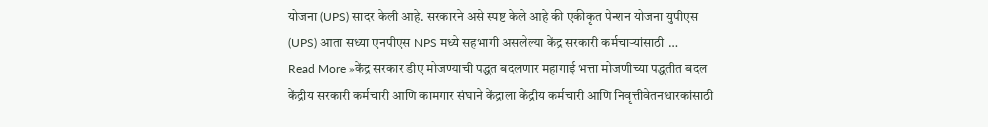योजना (UPS) सादर केली आहे. सरकारने असे स्पष्ट केले आहे की एकीकृत पेन्शन योजना युपीएस (UPS) आता सध्या एनपीएस NPS मध्ये सहभागी असलेल्या केंद्र सरकारी कर्मचाऱ्यांसाठी …
Read More »केंद्र सरकार डीए मोजण्याची पद्धत बदलणार महागाई भत्ता मोजणीच्या पद्धतीत बदल
केंद्रीय सरकारी कर्मचारी आणि कामगार संघाने केंद्राला केंद्रीय कर्मचारी आणि निवृत्तीवेतनधारकांसाठी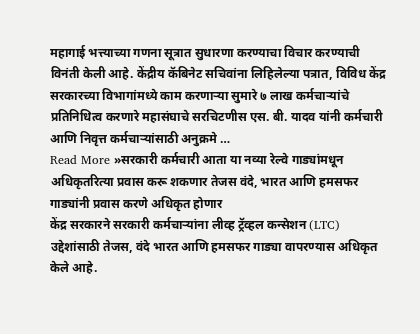महागाई भत्त्याच्या गणना सूत्रात सुधारणा करण्याचा विचार करण्याची विनंती केली आहे. केंद्रीय कॅबिनेट सचिवांना लिहिलेल्या पत्रात, विविध केंद्र सरकारच्या विभागांमध्ये काम करणाऱ्या सुमारे ७ लाख कर्मचाऱ्यांचे प्रतिनिधित्व करणारे महासंघाचे सरचिटणीस एस. बी. यादव यांनी कर्मचारी आणि निवृत्त कर्मचाऱ्यांसाठी अनुक्रमे …
Read More »सरकारी कर्मचारी आता या नव्या रेल्वे गाड्यांमधून अधिकृतरित्या प्रवास करू शकणार तेजस वंदे, भारत आणि हमसफर गाड्यांनी प्रवास करणे अधिकृत होणार
केंद्र सरकारने सरकारी कर्मचाऱ्यांना लीव्ह ट्रॅव्हल कन्सेशन (LTC) उद्देशांसाठी तेजस, वंदे भारत आणि हमसफर गाड्या वापरण्यास अधिकृत केले आहे.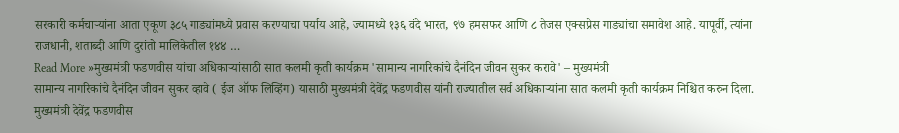सरकारी कर्मचाऱ्यांना आता एकूण ३८५ गाड्यांमध्ये प्रवास करण्याचा पर्याय आहे, ज्यामध्ये १३६ वंदे भारत, ९७ हमसफर आणि ८ तेजस एक्सप्रेस गाड्यांचा समावेश आहे. यापूर्वी, त्यांना राजधानी, शताब्दी आणि दुरांतो मालिकेतील १४४ …
Read More »मुख्यमंत्री फडणवीस यांचा अधिकाऱ्यांसाठी सात कलमी कृती कार्यक्रम 'सामान्य नागरिकांचे दैनंदिन जीवन सुकर करावे' – मुख्यमंत्री
सामान्य नागरिकांचे दैनंदिन जीवन सुकर व्हावे ( ईज ऑफ लिव्हिंग) यासाठी मुख्यमंत्री देवेंद्र फडणवीस यांनी राज्यातील सर्व अधिकाऱ्यांना सात कलमी कृती कार्यक्रम निश्चित करुन दिला. मुख्यमंत्री देवेंद्र फडणवीस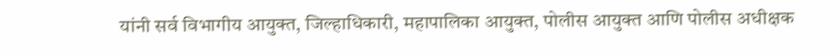यांनी सर्व विभागीय आयुक्त, जिल्हाधिकारी, महापालिका आयुक्त, पोलीस आयुक्त आणि पोलीस अधीक्षक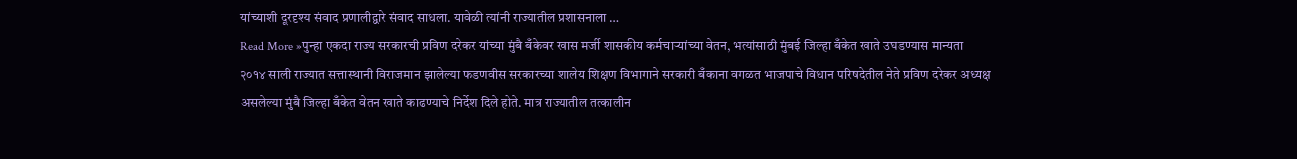यांच्याशी दूरदृश्य संवाद प्रणालीद्वारे संवाद साधला. यावेळी त्यांनी राज्यातील प्रशासनाला …
Read More »पुन्हा एकदा राज्य सरकारची प्रविण दरेकर यांच्या मुंबै बँकेवर खास मर्जी शासकीय कर्मचाऱ्यांच्या वेतन, भत्यांसाठी मुंबई जिल्हा बँकेत खाते उघडण्यास मान्यता
२०१४ साली राज्यात सत्तास्थानी विराजमान झालेल्या फडणवीस सरकारच्या शालेय शिक्षण विभागाने सरकारी बँकाना वगळत भाजपाचे विधान परिषदेतील नेते प्रविण दरेकर अध्यक्ष असलेल्या मुंबै जिल्हा बँकेत वेतन खाते काढण्याचे निर्देश दिले होते. मात्र राज्यातील तत्कालीन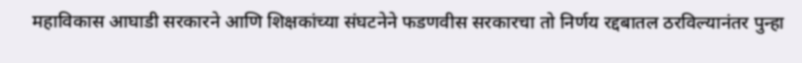महाविकास आघाडी सरकारने आणि शिक्षकांच्या संघटनेने फडणवीस सरकारचा तो निर्णय रद्दबातल ठरविल्यानंतर पुन्हा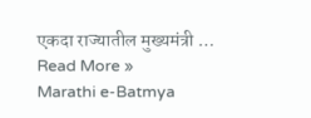एकदा राज्यातील मुख्यमंत्री …
Read More »
Marathi e-Batmya